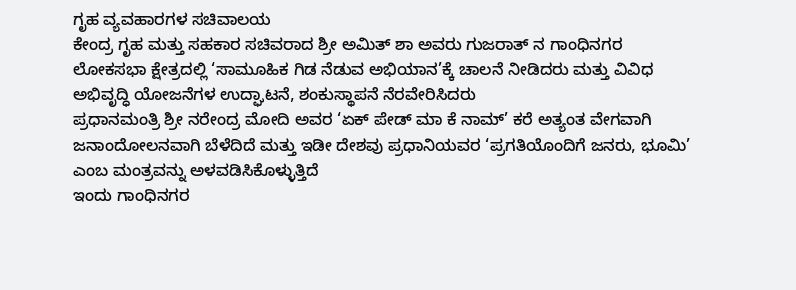ಗೃಹ ವ್ಯವಹಾರಗಳ ಸಚಿವಾಲಯ
ಕೇಂದ್ರ ಗೃಹ ಮತ್ತು ಸಹಕಾರ ಸಚಿವರಾದ ಶ್ರೀ ಅಮಿತ್ ಶಾ ಅವರು ಗುಜರಾತ್ ನ ಗಾಂಧಿನಗರ ಲೋಕಸಭಾ ಕ್ಷೇತ್ರದಲ್ಲಿ ‘ಸಾಮೂಹಿಕ ಗಿಡ ನೆಡುವ ಅಭಿಯಾನ’ಕ್ಕೆ ಚಾಲನೆ ನೀಡಿದರು ಮತ್ತು ವಿವಿಧ ಅಭಿವೃದ್ಧಿ ಯೋಜನೆಗಳ ಉದ್ಘಾಟನೆ, ಶಂಕುಸ್ಥಾಪನೆ ನೆರವೇರಿಸಿದರು
ಪ್ರಧಾನಮಂತ್ರಿ ಶ್ರೀ ನರೇಂದ್ರ ಮೋದಿ ಅವರ ‘ಏಕ್ ಪೇಡ್ ಮಾ ಕೆ ನಾಮ್’ ಕರೆ ಅತ್ಯಂತ ವೇಗವಾಗಿ ಜನಾಂದೋಲನವಾಗಿ ಬೆಳೆದಿದೆ ಮತ್ತು ಇಡೀ ದೇಶವು ಪ್ರಧಾನಿಯವರ ‘ಪ್ರಗತಿಯೊಂದಿಗೆ ಜನರು, ಭೂಮಿ’ ಎಂಬ ಮಂತ್ರವನ್ನು ಅಳವಡಿಸಿಕೊಳ್ಳುತ್ತಿದೆ
ಇಂದು ಗಾಂಧಿನಗರ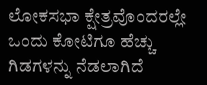ಲೋಕಸಭಾ ಕ್ಷೇತ್ರವೊಂದರಲ್ಲೇ ಒಂದು ಕೋಟಿಗೂ ಹೆಚ್ಚು ಗಿಡಗಳನ್ನು ನೆಡಲಾಗಿದೆ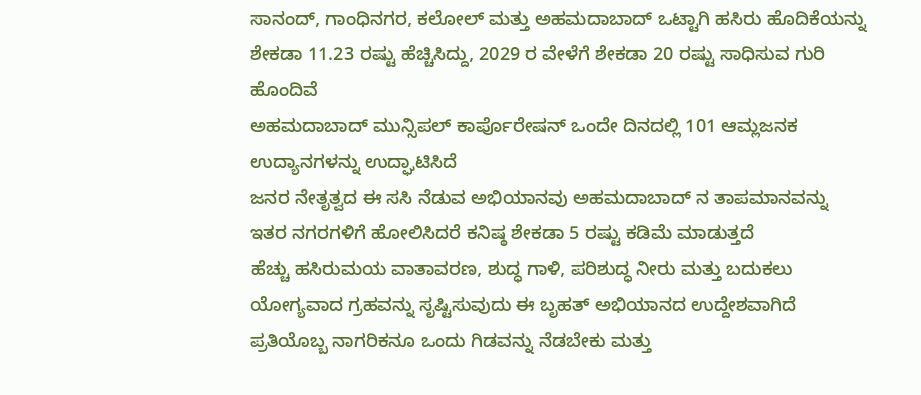ಸಾನಂದ್, ಗಾಂಧಿನಗರ, ಕಲೋಲ್ ಮತ್ತು ಅಹಮದಾಬಾದ್ ಒಟ್ಟಾಗಿ ಹಸಿರು ಹೊದಿಕೆಯನ್ನು ಶೇಕಡಾ 11.23 ರಷ್ಟು ಹೆಚ್ಚಿಸಿದ್ದು, 2029 ರ ವೇಳೆಗೆ ಶೇಕಡಾ 20 ರಷ್ಟು ಸಾಧಿಸುವ ಗುರಿ ಹೊಂದಿವೆ
ಅಹಮದಾಬಾದ್ ಮುನ್ಸಿಪಲ್ ಕಾರ್ಪೊರೇಷನ್ ಒಂದೇ ದಿನದಲ್ಲಿ 101 ಆಮ್ಲಜನಕ ಉದ್ಯಾನಗಳನ್ನು ಉದ್ಘಾಟಿಸಿದೆ
ಜನರ ನೇತೃತ್ವದ ಈ ಸಸಿ ನೆಡುವ ಅಭಿಯಾನವು ಅಹಮದಾಬಾದ್ ನ ತಾಪಮಾನವನ್ನು ಇತರ ನಗರಗಳಿಗೆ ಹೋಲಿಸಿದರೆ ಕನಿಷ್ಠ ಶೇಕಡಾ 5 ರಷ್ಟು ಕಡಿಮೆ ಮಾಡುತ್ತದೆ
ಹೆಚ್ಚು ಹಸಿರುಮಯ ವಾತಾವರಣ, ಶುದ್ಧ ಗಾಳಿ, ಪರಿಶುದ್ಧ ನೀರು ಮತ್ತು ಬದುಕಲು ಯೋಗ್ಯವಾದ ಗ್ರಹವನ್ನು ಸೃಷ್ಟಿಸುವುದು ಈ ಬೃಹತ್ ಅಭಿಯಾನದ ಉದ್ದೇಶವಾಗಿದೆ
ಪ್ರತಿಯೊಬ್ಬ ನಾಗರಿಕನೂ ಒಂದು ಗಿಡವನ್ನು ನೆಡಬೇಕು ಮತ್ತು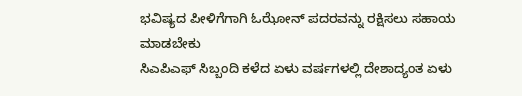ಭವಿಷ್ಯದ ಪೀಳಿಗೆಗಾಗಿ ಓಝೋನ್ ಪದರವನ್ನು ರಕ್ಷಿಸಲು ಸಹಾಯ ಮಾಡಬೇಕು
ಸಿಎಪಿಎಫ್ ಸಿಬ್ಬಂದಿ ಕಳೆದ ಏಳು ವರ್ಷಗಳಲ್ಲಿ ದೇಶಾದ್ಯಂತ ಏಳು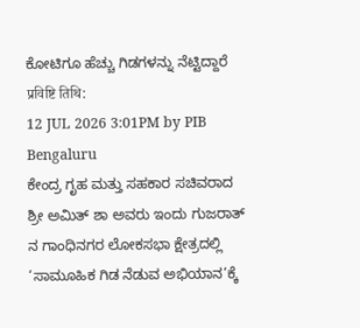ಕೋಟಿಗೂ ಹೆಚ್ಚು ಗಿಡಗಳನ್ನು ನೆಟ್ಟಿದ್ದಾರೆ
प्रविष्टि तिथि:
12 JUL 2026 3:01PM by PIB Bengaluru
ಕೇಂದ್ರ ಗೃಹ ಮತ್ತು ಸಹಕಾರ ಸಚಿವರಾದ ಶ್ರೀ ಅಮಿತ್ ಶಾ ಅವರು ಇಂದು ಗುಜರಾತ್ ನ ಗಾಂಧಿನಗರ ಲೋಕಸಭಾ ಕ್ಷೇತ್ರದಲ್ಲಿ ‘ಸಾಮೂಹಿಕ ಗಿಡ ನೆಡುವ ಅಭಿಯಾನ’ಕ್ಕೆ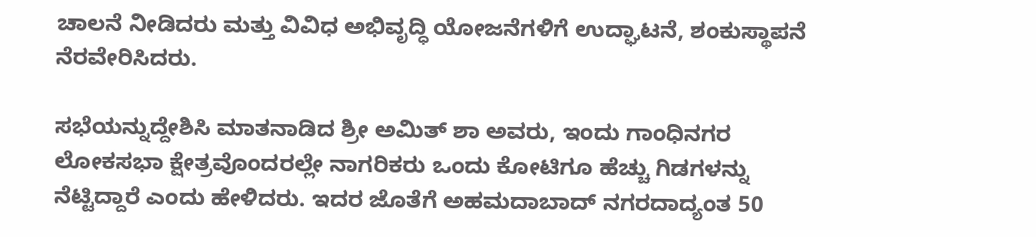ಚಾಲನೆ ನೀಡಿದರು ಮತ್ತು ವಿವಿಧ ಅಭಿವೃದ್ಧಿ ಯೋಜನೆಗಳಿಗೆ ಉದ್ಘಾಟನೆ, ಶಂಕುಸ್ಥಾಪನೆ ನೆರವೇರಿಸಿದರು.

ಸಭೆಯನ್ನುದ್ದೇಶಿಸಿ ಮಾತನಾಡಿದ ಶ್ರೀ ಅಮಿತ್ ಶಾ ಅವರು, ಇಂದು ಗಾಂಧಿನಗರ ಲೋಕಸಭಾ ಕ್ಷೇತ್ರವೊಂದರಲ್ಲೇ ನಾಗರಿಕರು ಒಂದು ಕೋಟಿಗೂ ಹೆಚ್ಚು ಗಿಡಗಳನ್ನು ನೆಟ್ಟಿದ್ದಾರೆ ಎಂದು ಹೇಳಿದರು. ಇದರ ಜೊತೆಗೆ ಅಹಮದಾಬಾದ್ ನಗರದಾದ್ಯಂತ 50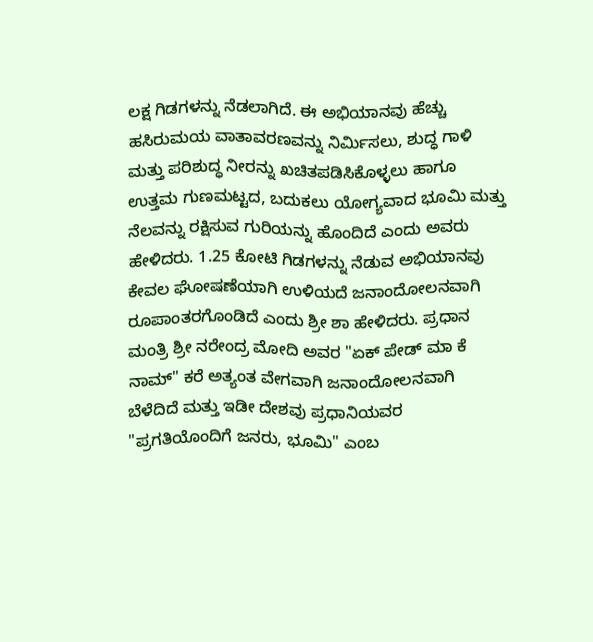ಲಕ್ಷ ಗಿಡಗಳನ್ನು ನೆಡಲಾಗಿದೆ. ಈ ಅಭಿಯಾನವು ಹೆಚ್ಚು ಹಸಿರುಮಯ ವಾತಾವರಣವನ್ನು ನಿರ್ಮಿಸಲು, ಶುದ್ಧ ಗಾಳಿ ಮತ್ತು ಪರಿಶುದ್ಧ ನೀರನ್ನು ಖಚಿತಪಡಿಸಿಕೊಳ್ಳಲು ಹಾಗೂ ಉತ್ತಮ ಗುಣಮಟ್ಟದ, ಬದುಕಲು ಯೋಗ್ಯವಾದ ಭೂಮಿ ಮತ್ತು ನೆಲವನ್ನು ರಕ್ಷಿಸುವ ಗುರಿಯನ್ನು ಹೊಂದಿದೆ ಎಂದು ಅವರು ಹೇಳಿದರು. 1.25 ಕೋಟಿ ಗಿಡಗಳನ್ನು ನೆಡುವ ಅಭಿಯಾನವು ಕೇವಲ ಘೋಷಣೆಯಾಗಿ ಉಳಿಯದೆ ಜನಾಂದೋಲನವಾಗಿ ರೂಪಾಂತರಗೊಂಡಿದೆ ಎಂದು ಶ್ರೀ ಶಾ ಹೇಳಿದರು. ಪ್ರಧಾನ ಮಂತ್ರಿ ಶ್ರೀ ನರೇಂದ್ರ ಮೋದಿ ಅವರ "ಏಕ್ ಪೇಡ್ ಮಾ ಕೆ ನಾಮ್" ಕರೆ ಅತ್ಯಂತ ವೇಗವಾಗಿ ಜನಾಂದೋಲನವಾಗಿ ಬೆಳೆದಿದೆ ಮತ್ತು ಇಡೀ ದೇಶವು ಪ್ರಧಾನಿಯವರ "ಪ್ರಗತಿಯೊಂದಿಗೆ ಜನರು, ಭೂಮಿ" ಎಂಬ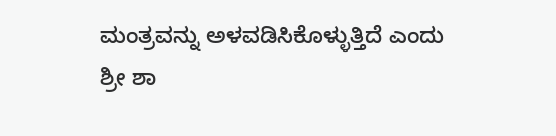ಮಂತ್ರವನ್ನು ಅಳವಡಿಸಿಕೊಳ್ಳುತ್ತಿದೆ ಎಂದು ಶ್ರೀ ಶಾ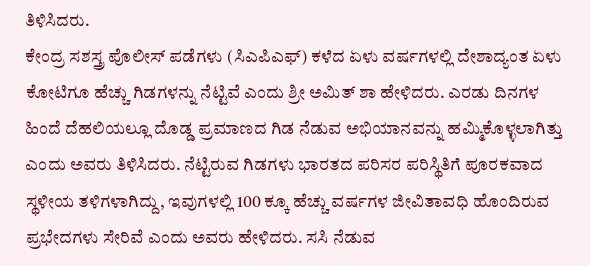ತಿಳಿಸಿದರು.
ಕೇಂದ್ರ ಸಶಸ್ತ್ರ ಪೊಲೀಸ್ ಪಡೆಗಳು (ಸಿಎಪಿಎಫ್) ಕಳೆದ ಏಳು ವರ್ಷಗಳಲ್ಲಿ ದೇಶಾದ್ಯಂತ ಏಳು ಕೋಟಿಗೂ ಹೆಚ್ಚು ಗಿಡಗಳನ್ನು ನೆಟ್ಟಿವೆ ಎಂದು ಶ್ರೀ ಅಮಿತ್ ಶಾ ಹೇಳಿದರು. ಎರಡು ದಿನಗಳ ಹಿಂದೆ ದೆಹಲಿಯಲ್ಲೂ ದೊಡ್ಡ ಪ್ರಮಾಣದ ಗಿಡ ನೆಡುವ ಅಭಿಯಾನವನ್ನು ಹಮ್ಮಿಕೊಳ್ಳಲಾಗಿತ್ತು ಎಂದು ಅವರು ತಿಳಿಸಿದರು. ನೆಟ್ಟಿರುವ ಗಿಡಗಳು ಭಾರತದ ಪರಿಸರ ಪರಿಸ್ಥಿತಿಗೆ ಪೂರಕವಾದ ಸ್ಥಳೀಯ ತಳಿಗಳಾಗಿದ್ದು, ಇವುಗಳಲ್ಲಿ 100 ಕ್ಕೂ ಹೆಚ್ಚು ವರ್ಷಗಳ ಜೀವಿತಾವಧಿ ಹೊಂದಿರುವ ಪ್ರಭೇದಗಳು ಸೇರಿವೆ ಎಂದು ಅವರು ಹೇಳಿದರು. ಸಸಿ ನೆಡುವ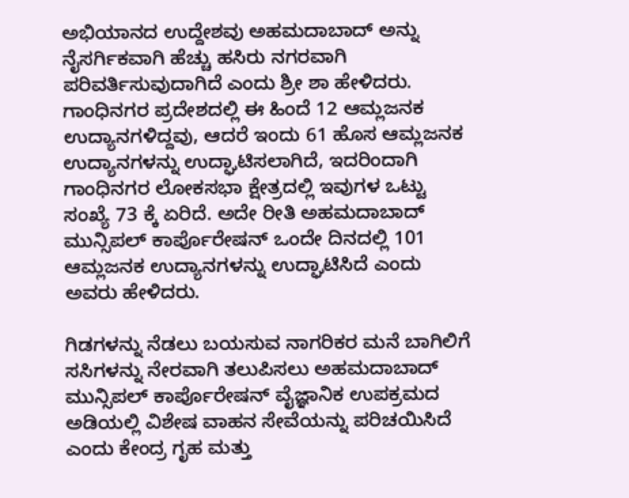ಅಭಿಯಾನದ ಉದ್ದೇಶವು ಅಹಮದಾಬಾದ್ ಅನ್ನು ನೈಸರ್ಗಿಕವಾಗಿ ಹೆಚ್ಚು ಹಸಿರು ನಗರವಾಗಿ ಪರಿವರ್ತಿಸುವುದಾಗಿದೆ ಎಂದು ಶ್ರೀ ಶಾ ಹೇಳಿದರು. ಗಾಂಧಿನಗರ ಪ್ರದೇಶದಲ್ಲಿ ಈ ಹಿಂದೆ 12 ಆಮ್ಲಜನಕ ಉದ್ಯಾನಗಳಿದ್ದವು, ಆದರೆ ಇಂದು 61 ಹೊಸ ಆಮ್ಲಜನಕ ಉದ್ಯಾನಗಳನ್ನು ಉದ್ಘಾಟಿಸಲಾಗಿದೆ, ಇದರಿಂದಾಗಿ ಗಾಂಧಿನಗರ ಲೋಕಸಭಾ ಕ್ಷೇತ್ರದಲ್ಲಿ ಇವುಗಳ ಒಟ್ಟು ಸಂಖ್ಯೆ 73 ಕ್ಕೆ ಏರಿದೆ. ಅದೇ ರೀತಿ ಅಹಮದಾಬಾದ್ ಮುನ್ಸಿಪಲ್ ಕಾರ್ಪೊರೇಷನ್ ಒಂದೇ ದಿನದಲ್ಲಿ 101 ಆಮ್ಲಜನಕ ಉದ್ಯಾನಗಳನ್ನು ಉದ್ಘಾಟಿಸಿದೆ ಎಂದು ಅವರು ಹೇಳಿದರು.

ಗಿಡಗಳನ್ನು ನೆಡಲು ಬಯಸುವ ನಾಗರಿಕರ ಮನೆ ಬಾಗಿಲಿಗೆ ಸಸಿಗಳನ್ನು ನೇರವಾಗಿ ತಲುಪಿಸಲು ಅಹಮದಾಬಾದ್ ಮುನ್ಸಿಪಲ್ ಕಾರ್ಪೊರೇಷನ್ ವೈಜ್ಞಾನಿಕ ಉಪಕ್ರಮದ ಅಡಿಯಲ್ಲಿ ವಿಶೇಷ ವಾಹನ ಸೇವೆಯನ್ನು ಪರಿಚಯಿಸಿದೆ ಎಂದು ಕೇಂದ್ರ ಗೃಹ ಮತ್ತು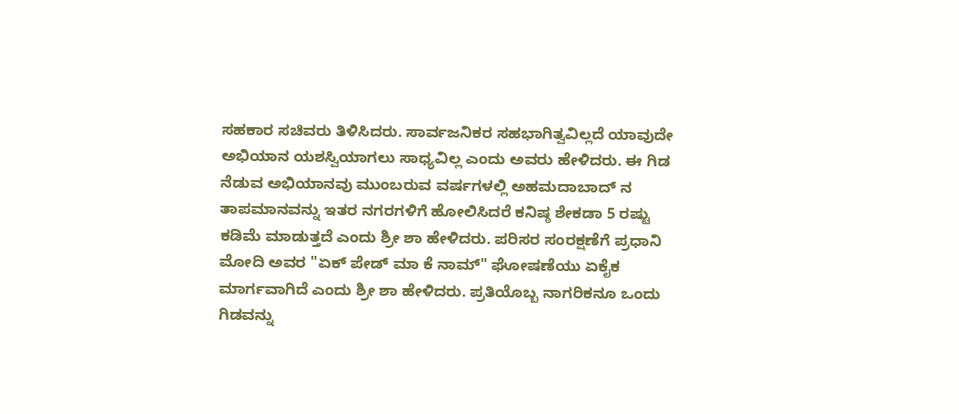ಸಹಕಾರ ಸಚಿವರು ತಿಳಿಸಿದರು. ಸಾರ್ವಜನಿಕರ ಸಹಭಾಗಿತ್ವವಿಲ್ಲದೆ ಯಾವುದೇ ಅಭಿಯಾನ ಯಶಸ್ವಿಯಾಗಲು ಸಾಧ್ಯವಿಲ್ಲ ಎಂದು ಅವರು ಹೇಳಿದರು. ಈ ಗಿಡ ನೆಡುವ ಅಭಿಯಾನವು ಮುಂಬರುವ ವರ್ಷಗಳಲ್ಲಿ ಅಹಮದಾಬಾದ್ ನ ತಾಪಮಾನವನ್ನು ಇತರ ನಗರಗಳಿಗೆ ಹೋಲಿಸಿದರೆ ಕನಿಷ್ಠ ಶೇಕಡಾ 5 ರಷ್ಟು ಕಡಿಮೆ ಮಾಡುತ್ತದೆ ಎಂದು ಶ್ರೀ ಶಾ ಹೇಳಿದರು. ಪರಿಸರ ಸಂರಕ್ಷಣೆಗೆ ಪ್ರಧಾನಿ ಮೋದಿ ಅವರ "ಏಕ್ ಪೇಡ್ ಮಾ ಕೆ ನಾಮ್" ಘೋಷಣೆಯು ಏಕೈಕ ಮಾರ್ಗವಾಗಿದೆ ಎಂದು ಶ್ರೀ ಶಾ ಹೇಳಿದರು. ಪ್ರತಿಯೊಬ್ಬ ನಾಗರಿಕನೂ ಒಂದು ಗಿಡವನ್ನು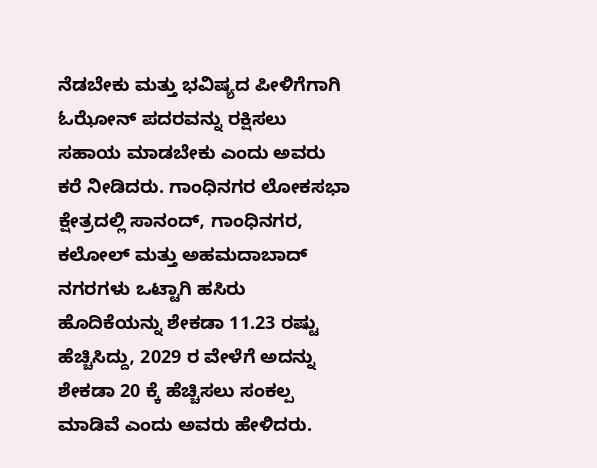ನೆಡಬೇಕು ಮತ್ತು ಭವಿಷ್ಯದ ಪೀಳಿಗೆಗಾಗಿ ಓಝೋನ್ ಪದರವನ್ನು ರಕ್ಷಿಸಲು ಸಹಾಯ ಮಾಡಬೇಕು ಎಂದು ಅವರು ಕರೆ ನೀಡಿದರು. ಗಾಂಧಿನಗರ ಲೋಕಸಭಾ ಕ್ಷೇತ್ರದಲ್ಲಿ ಸಾನಂದ್, ಗಾಂಧಿನಗರ, ಕಲೋಲ್ ಮತ್ತು ಅಹಮದಾಬಾದ್ ನಗರಗಳು ಒಟ್ಟಾಗಿ ಹಸಿರು ಹೊದಿಕೆಯನ್ನು ಶೇಕಡಾ 11.23 ರಷ್ಟು ಹೆಚ್ಚಿಸಿದ್ದು, 2029 ರ ವೇಳೆಗೆ ಅದನ್ನು ಶೇಕಡಾ 20 ಕ್ಕೆ ಹೆಚ್ಚಿಸಲು ಸಂಕಲ್ಪ ಮಾಡಿವೆ ಎಂದು ಅವರು ಹೇಳಿದರು.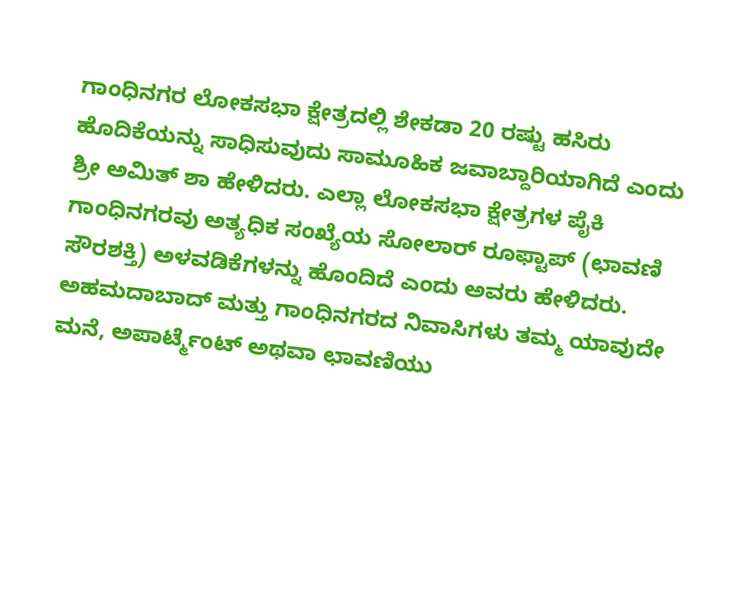ಗಾಂಧಿನಗರ ಲೋಕಸಭಾ ಕ್ಷೇತ್ರದಲ್ಲಿ ಶೇಕಡಾ 20 ರಷ್ಟು ಹಸಿರು ಹೊದಿಕೆಯನ್ನು ಸಾಧಿಸುವುದು ಸಾಮೂಹಿಕ ಜವಾಬ್ದಾರಿಯಾಗಿದೆ ಎಂದು ಶ್ರೀ ಅಮಿತ್ ಶಾ ಹೇಳಿದರು. ಎಲ್ಲಾ ಲೋಕಸಭಾ ಕ್ಷೇತ್ರಗಳ ಪೈಕಿ ಗಾಂಧಿನಗರವು ಅತ್ಯಧಿಕ ಸಂಖ್ಯೆಯ ಸೋಲಾರ್ ರೂಫ್ಟಾಪ್ (ಛಾವಣಿ ಸೌರಶಕ್ತಿ) ಅಳವಡಿಕೆಗಳನ್ನು ಹೊಂದಿದೆ ಎಂದು ಅವರು ಹೇಳಿದರು. ಅಹಮದಾಬಾದ್ ಮತ್ತು ಗಾಂಧಿನಗರದ ನಿವಾಸಿಗಳು ತಮ್ಮ ಯಾವುದೇ ಮನೆ, ಅಪಾರ್ಟ್ಮೆಂಟ್ ಅಥವಾ ಛಾವಣಿಯು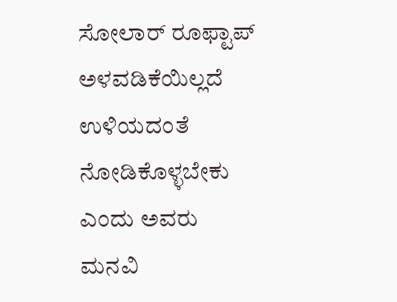ಸೋಲಾರ್ ರೂಫ್ಟಾಪ್ ಅಳವಡಿಕೆಯಿಲ್ಲದೆ ಉಳಿಯದಂತೆ ನೋಡಿಕೊಳ್ಳಬೇಕು ಎಂದು ಅವರು ಮನವಿ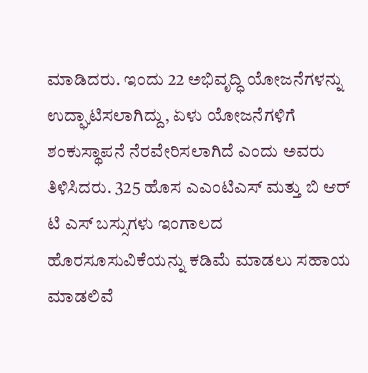ಮಾಡಿದರು. ಇಂದು 22 ಅಭಿವೃದ್ಧಿ ಯೋಜನೆಗಳನ್ನು ಉದ್ಘಾಟಿಸಲಾಗಿದ್ದು, ಏಳು ಯೋಜನೆಗಳಿಗೆ ಶಂಕುಸ್ಥಾಪನೆ ನೆರವೇರಿಸಲಾಗಿದೆ ಎಂದು ಅವರು ತಿಳಿಸಿದರು. 325 ಹೊಸ ಎಎಂಟಿಎಸ್ ಮತ್ತು ಬಿ ಆರ್ ಟಿ ಎಸ್ ಬಸ್ಸುಗಳು ಇಂಗಾಲದ ಹೊರಸೂಸುವಿಕೆಯನ್ನು ಕಡಿಮೆ ಮಾಡಲು ಸಹಾಯ ಮಾಡಲಿವೆ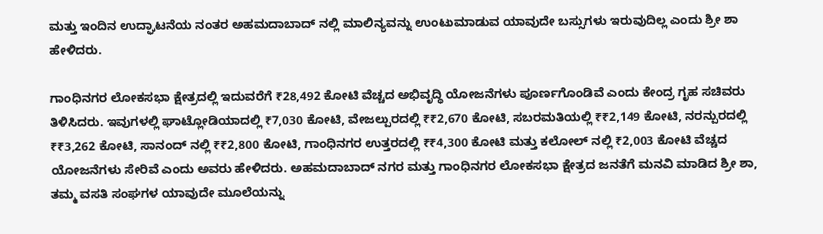ಮತ್ತು ಇಂದಿನ ಉದ್ಘಾಟನೆಯ ನಂತರ ಅಹಮದಾಬಾದ್ ನಲ್ಲಿ ಮಾಲಿನ್ಯವನ್ನು ಉಂಟುಮಾಡುವ ಯಾವುದೇ ಬಸ್ಸುಗಳು ಇರುವುದಿಲ್ಲ ಎಂದು ಶ್ರೀ ಶಾ ಹೇಳಿದರು.

ಗಾಂಧಿನಗರ ಲೋಕಸಭಾ ಕ್ಷೇತ್ರದಲ್ಲಿ ಇದುವರೆಗೆ ₹28,492 ಕೋಟಿ ವೆಚ್ಚದ ಅಭಿವೃದ್ಧಿ ಯೋಜನೆಗಳು ಪೂರ್ಣಗೊಂಡಿವೆ ಎಂದು ಕೇಂದ್ರ ಗೃಹ ಸಚಿವರು ತಿಳಿಸಿದರು. ಇವುಗಳಲ್ಲಿ ಘಾಟ್ಲೋಡಿಯಾದಲ್ಲಿ ₹7,030 ಕೋಟಿ, ವೇಜಲ್ಪುರದಲ್ಲಿ ₹₹2,670 ಕೋಟಿ, ಸಬರಮತಿಯಲ್ಲಿ ₹₹2,149 ಕೋಟಿ, ನರನ್ಪುರದಲ್ಲಿ ₹₹3,262 ಕೋಟಿ, ಸಾನಂದ್ ನಲ್ಲಿ ₹₹2,800 ಕೋಟಿ, ಗಾಂಧಿನಗರ ಉತ್ತರದಲ್ಲಿ ₹₹4,300 ಕೋಟಿ ಮತ್ತು ಕಲೋಲ್ ನಲ್ಲಿ ₹2,003 ಕೋಟಿ ವೆಚ್ಚದ ಯೋಜನೆಗಳು ಸೇರಿವೆ ಎಂದು ಅವರು ಹೇಳಿದರು. ಅಹಮದಾಬಾದ್ ನಗರ ಮತ್ತು ಗಾಂಧಿನಗರ ಲೋಕಸಭಾ ಕ್ಷೇತ್ರದ ಜನತೆಗೆ ಮನವಿ ಮಾಡಿದ ಶ್ರೀ ಶಾ, ತಮ್ಮ ವಸತಿ ಸಂಘಗಳ ಯಾವುದೇ ಮೂಲೆಯನ್ನು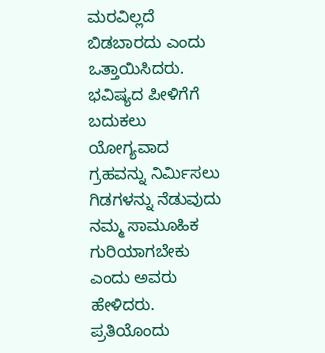ಮರವಿಲ್ಲದೆ ಬಿಡಬಾರದು ಎಂದು ಒತ್ತಾಯಿಸಿದರು. ಭವಿಷ್ಯದ ಪೀಳಿಗೆಗೆ ಬದುಕಲು ಯೋಗ್ಯವಾದ ಗ್ರಹವನ್ನು ನಿರ್ಮಿಸಲು ಗಿಡಗಳನ್ನು ನೆಡುವುದು ನಮ್ಮ ಸಾಮೂಹಿಕ ಗುರಿಯಾಗಬೇಕು ಎಂದು ಅವರು ಹೇಳಿದರು. ಪ್ರತಿಯೊಂದು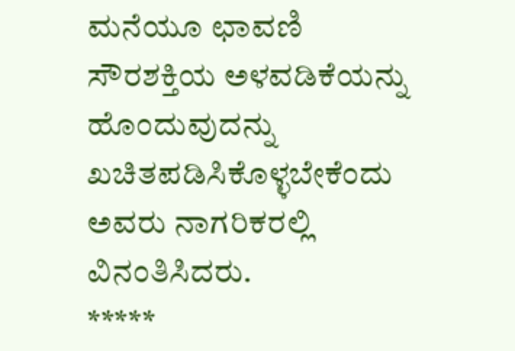ಮನೆಯೂ ಛಾವಣಿ ಸೌರಶಕ್ತಿಯ ಅಳವಡಿಕೆಯನ್ನು ಹೊಂದುವುದನ್ನು ಖಚಿತಪಡಿಸಿಕೊಳ್ಳಬೇಕೆಂದು ಅವರು ನಾಗರಿಕರಲ್ಲಿ ವಿನಂತಿಸಿದರು.
*****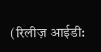(रिलीज़ आईडी: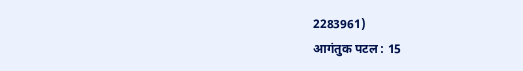2283961)
आगंतुक पटल : 15